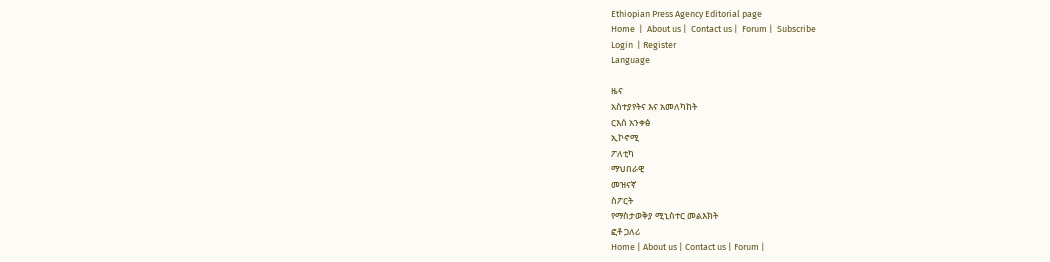Ethiopian Press Agency Editorial page
Home  |  About us |  Contact us |  Forum |  Subscribe
Login  | Register
Language

ዜና
አስተያየትና እና አመለካከት
ርእሰ አንቀፅ
ኢኮኖሚ
ፖለቲካ
ማህበራዊ
መዝናኛ
ስፖርት
የማስታወቅያ ሚኒስተር መልእክት
ፎቶ ጋለሪ
Home | About us | Contact us | Forum |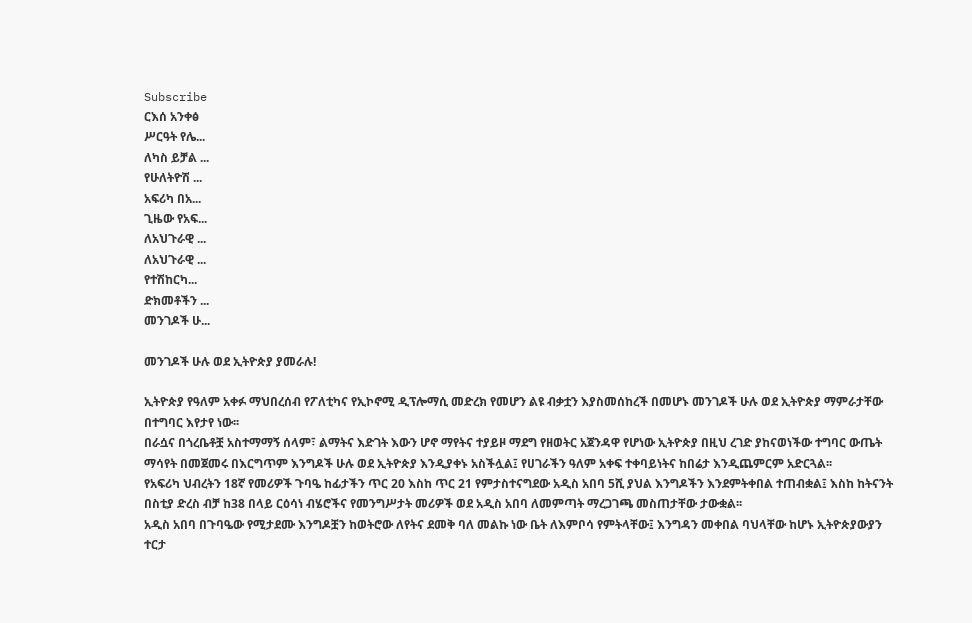Subscribe
ርእሰ አንቀፅ
ሥርዓት የሌ...
ለካስ ይቻል ...
የሁለትዮሽ ...
አፍሪካ በአ...
ጊዜው የአፍ...
ለአህጉራዊ ...
ለአህጉራዊ ...
የተሽከርካ...
ድክመቶችን ...
መንገዶች ሁ...

መንገዶች ሁሉ ወደ ኢትዮጵያ ያመራሉ!

ኢትዮጵያ የዓለም አቀፉ ማህበረሰብ የፖለቲካና የኢኮኖሚ ዲፕሎማሲ መድረክ የመሆን ልዩ ብቃቷን እያስመሰከረች በመሆኑ መንገዶች ሁሉ ወደ ኢትዮጵያ ማምራታቸው በተግባር እየታየ ነው፡፡
በራሷና በጎረቤቶቿ አስተማማኝ ሰላም፣ ልማትና እድገት እውን ሆኖ ማየትና ተያይዞ ማደግ የዘወትር አጀንዳዋ የሆነው ኢትዮጵያ በዚህ ረገድ ያከናወነችው ተግባር ውጤት ማሳየት በመጀመሩ በእርግጥም እንግዶች ሁሉ ወደ ኢትዮጵያ እንዲያቀኑ አስችሏል፤ የሀገራችን ዓለም አቀፍ ተቀባይነትና ከበሬታ እንዲጨምርም አድርጓል፡፡
የአፍሪካ ህብረትን 18ኛ የመሪዎች ጉባዔ ከፊታችን ጥር 20 እስከ ጥር 21 የምታስተናግደው አዲስ አበባ 5ሺ ያህል እንግዶችን እንደምትቀበል ተጠብቋል፤ እስከ ከትናንት በስቲያ ድረስ ብቻ ከ38 በላይ ርዕሳነ ብሄሮችና የመንግሥታት መሪዎች ወደ አዲስ አበባ ለመምጣት ማረጋገጫ መስጠታቸው ታውቋል፡፡
አዲስ አበባ በጉባዔው የሚታደሙ እንግዶቿን ከወትሮው ለየትና ደመቅ ባለ መልኩ ነው ቤት ለእምቦሳ የምትላቸው፤ እንግዳን መቀበል ባህላቸው ከሆኑ ኢትዮጵያውያን ተርታ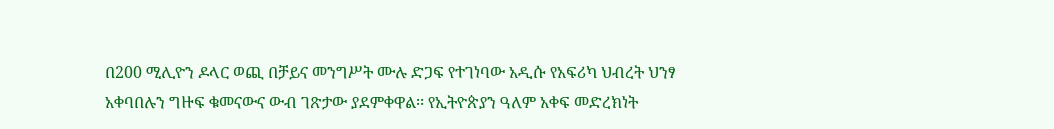በ200 ሚሊዮን ዶላር ወጪ በቻይና መንግሥት ሙሉ ድጋፍ የተገነባው አዲሱ የአፍሪካ ህብረት ህንፃ አቀባበሉን ግዙፍ ቁመናውና ውብ ገጽታው ያደምቀዋል፡፡ የኢትዮጵያን ዓለም አቀፍ መድረክነት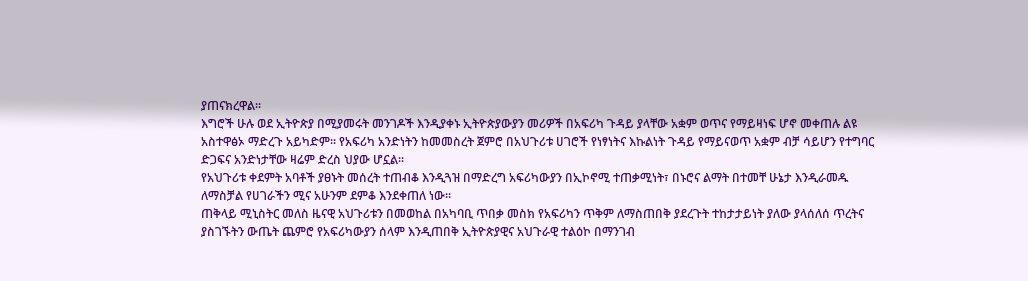ያጠናክረዋል፡፡
እግሮች ሁሉ ወደ ኢትዮጵያ በሚያመሩት መንገዶች እንዲያቀኑ ኢትዮጵያውያን መሪዎች በአፍሪካ ጉዳይ ያላቸው አቋም ወጥና የማይዛነፍ ሆኖ መቀጠሉ ልዩ አስተዋፅኦ ማድረጉ አይካድም፡፡ የአፍሪካ አንድነትን ከመመስረት ጀምሮ በአህጉሪቱ ሀገሮች የነፃነትና እኩልነት ጉዳይ የማይናወጥ አቋም ብቻ ሳይሆን የተግባር ድጋፍና አንድነታቸው ዛሬም ድረስ ህያው ሆኗል፡፡
የአህጉሪቱ ቀደምት አባቶች ያፀኑት መሰረት ተጠብቆ እንዲጓዝ በማድረግ አፍሪካውያን በኢኮኖሚ ተጠቃሚነት፣ በኑሮና ልማት በተመቸ ሁኔታ እንዲራመዱ ለማስቻል የሀገራችን ሚና አሁንም ደምቆ እንደቀጠለ ነው፡፡
ጠቅላይ ሚኒስትር መለስ ዜናዊ አህጉሪቱን በመወከል በአካባቢ ጥበቃ መስክ የአፍሪካን ጥቅም ለማስጠበቅ ያደረጉት ተከታታይነት ያለው ያላሰለሰ ጥረትና ያስገኙትን ውጤት ጨምሮ የአፍሪካውያን ሰላም እንዲጠበቅ ኢትዮጵያዊና አህጉራዊ ተልዕኮ በማንገብ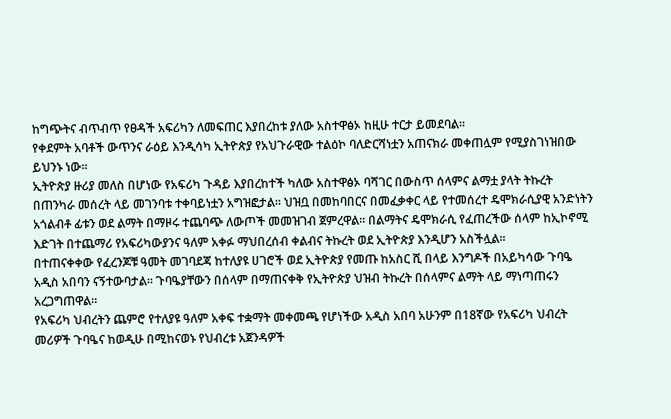ከግጭትና ብጥብጥ የፀዳች አፍሪካን ለመፍጠር እያበረከቱ ያለው አስተዋፅኦ ከዚሁ ተርታ ይመደባል፡፡
የቀደምት አባቶች ውጥንና ራዕይ እንዲሳካ ኢትዮጵያ የአህጉራዊው ተልዕኮ ባለድርሻነቷን አጠናክራ መቀጠሏም የሚያስገነዝበው ይህንኑ ነው፡፡
ኢትዮጵያ ዙሪያ መለስ በሆነው የአፍሪካ ጉዳይ እያበረከተች ካለው አስተዋፅኦ ባሻገር በውስጥ ሰላምና ልማቷ ያላት ትኩረት በጠንካራ መሰረት ላይ መገንባቱ ተቀባይነቷን አግዝፎታል፡፡ ህዝቧ በመከባበርና በመፈቃቀር ላይ የተመሰረተ ዴሞክራሲያዊ አንድነትን አጎልብቶ ፊቱን ወደ ልማት በማዞሩ ተጨባጭ ለውጦች መመዝገብ ጀምረዋል፡፡ በልማትና ዴሞክራሲ የፈጠረችው ሰላም ከኢኮኖሚ እድገት በተጨማሪ የአፍሪካውያንና ዓለም አቀፉ ማህበረሰብ ቀልብና ትኩረት ወደ ኢትዮጵያ እንዲሆን አስችሏል፡፡
በተጠናቀቀው የፈረንጆቹ ዓመት መገባደጃ ከተለያዩ ሀገሮች ወደ ኢትዮጵያ የመጡ ከአስር ሺ በላይ እንግዶች በአይካሳው ጉባዔ አዲስ አበባን ናኝተውባታል፡፡ ጉባዔያቸውን በሰላም በማጠናቀቅ የኢትዮጵያ ህዝብ ትኩረት በሰላምና ልማት ላይ ማነጣጠሩን አረጋግጠዋል፡፡
የአፍሪካ ህብረትን ጨምሮ የተለያዩ ዓለም አቀፍ ተቋማት መቀመጫ የሆነችው አዲስ አበባ አሁንም በ18ኛው የአፍሪካ ህብረት መሪዎች ጉባዔና ከወዲሁ በሚከናወኑ የህብረቱ አጀንዳዎች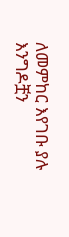ለመምከር እየገቡ ያሉ እንግዶቿን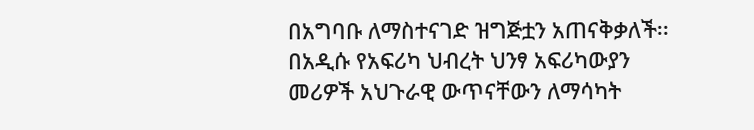በአግባቡ ለማስተናገድ ዝግጅቷን አጠናቅቃለች፡፡ በአዲሱ የአፍሪካ ህብረት ህንፃ አፍሪካውያን መሪዎች አህጉራዊ ውጥናቸውን ለማሳካት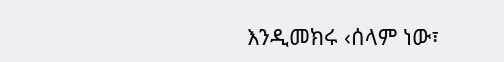እንዲመክሩ ‹ሰላም ነው፣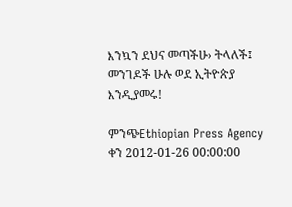እንኳን ደህና መጣችሁ› ትላለች፤ መንገዶች ሁሉ ወደ ኢትዮጵያ እንዲያመሩ!

ምንጭEthiopian Press Agency
ቀን 2012-01-26 00:00:00